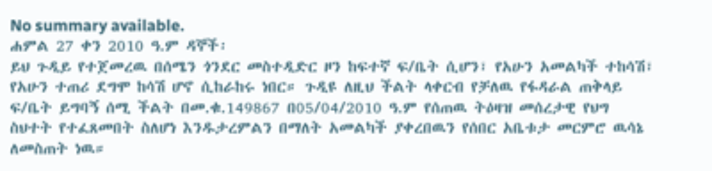No summary available.
ሐምል 27 ቀን 2010 ዓ.ም ዳኞች፡
ይህ ጉዲይ የተጀመረዉ በሰሜን ጎንደር መስተዲድር ዞን ከፍተኛ ፍ/ቤት ሲሆን፣ የአሁን አመልካች ተከሳሽ፣ የአሁን ተጠሪ ደግሞ ከሳሽ ሆኖ ሲከራከሩ ነበር። ጉዲዩ ለዚህ ችልት ላቀርብ የቻለዉ የፋዳራል ጠቅላይ ፍ/ቤት ይግባኝ ሰሚ ችልት በመ.ቁ.149867 በ05/04/2010 ዓ.ም የሰጠዉ ትዕዛዝ መሰረታዊ የህግ ስህተት የተፈጸመበት ስለሆነ እንዱታረምልን በማለት አመልካች ያቀረበዉን የሰበር አቤቱታ መርምሮ ዉሳኔ ለመስጠት ነዉ።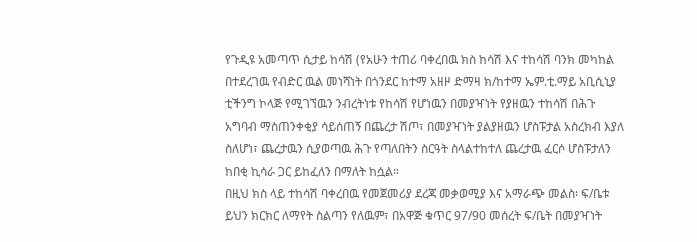የጉዲዩ አመጣጥ ሲታይ ከሳሽ (የአሁን ተጠሪ ባቀረበዉ ክስ ከሳሽ እና ተከሳሽ ባንክ መካከል በተደረገዉ የብድር ዉል መነሻነት በጎንደር ከተማ አዘዞ ድማዛ ክ/ከተማ ኤም.ቲ.ማይ አቢሲኒያ ቲችንግ ኮላጅ የሚገኘዉን ንብረትነቱ የከሳሽ የሆነዉን በመያዣነት የያዘዉን ተከሳሽ በሕጉ አግባብ ማስጠንቀቂያ ሳይሰጠኝ በጨረታ ሽጦ፣ በመያዣነት ያልያዘዉን ሆስፑታል አስረክብ እያለ ስለሆነ፣ ጨረታዉን ሲያወጣዉ ሕጉ የጣለበትን ስርዓት ስላልተከተለ ጨረታዉ ፈርሶ ሆስፑታለን ከበቂ ኪሳራ ጋር ይከፈለን በማለት ከሷል።
በዚህ ክስ ላይ ተከሳሽ ባቀረበዉ የመጀመሪያ ደረጃ መቃወሚያ እና አማራጭ መልስ፡ ፍ/ቤቱ ይህን ክርክር ለማየት ስልጣን የለዉም፣ በአዋጅ ቁጥር 97/90 መሰረት ፍ/ቤት በመያዣነት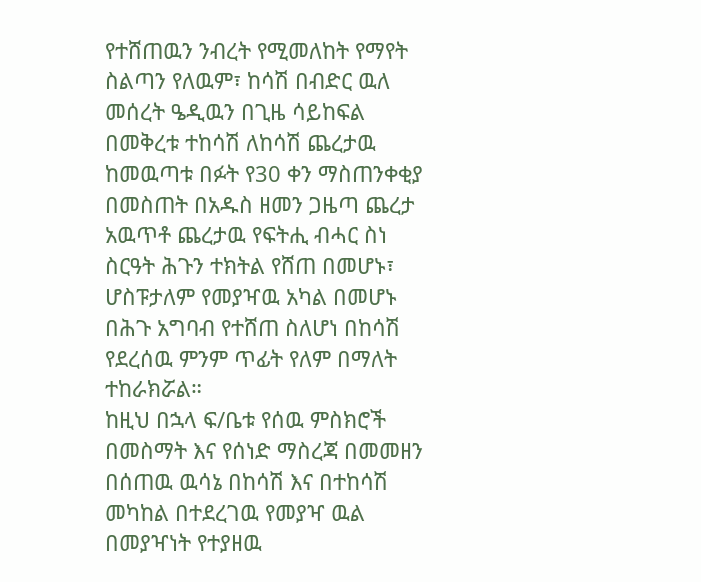የተሸጠዉን ንብረት የሚመለከት የማየት ስልጣን የለዉም፣ ከሳሽ በብድር ዉለ መሰረት ዔዲዉን በጊዜ ሳይከፍል በመቅረቱ ተከሳሽ ለከሳሽ ጨረታዉ ከመዉጣቱ በፉት የ30 ቀን ማስጠንቀቂያ በመስጠት በአዱስ ዘመን ጋዜጣ ጨረታ አዉጥቶ ጨረታዉ የፍትሒ ብሓር ስነ ስርዓት ሕጉን ተክትል የሸጠ በመሆኑ፣ ሆስፑታለም የመያዣዉ አካል በመሆኑ በሕጉ አግባብ የተሸጠ ስለሆነ በከሳሽ የደረሰዉ ምንም ጥፊት የለም በማለት ተከራክሯል።
ከዚህ በኋላ ፍ/ቤቱ የሰዉ ምስክሮች በመስማት እና የሰነድ ማስረጃ በመመዘን በሰጠዉ ዉሳኔ በከሳሽ እና በተከሳሽ መካከል በተደረገዉ የመያዣ ዉል በመያዣነት የተያዘዉ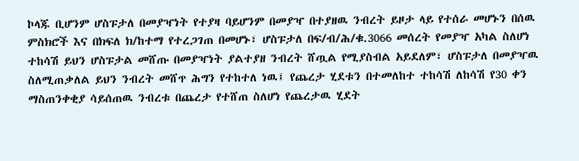ኮላጁ ቢሆንም ሆስፑታለ በመያዣነት የተያዛ ባይሆንም በመያዣ በተያዘዉ ንብረት ይዞታ ላይ የተሰራ መሆኑን በሰዉ ምስክሮች እና በክፍለ ክ/ከተማ የተረጋገጠ በመሆኑ፣ ሆስፑታለ በፍ/ብ/ሕ/ቁ.3066 መሰረት የመያዣ አካል ስለሆነ ተከሳሽ ይህን ሆስፑታል መሸጡ በመያዣነት ያልተያዘ ንብረት ሸጧል የሚያስብል አይደለም፣ ሆስፑታለ በመያዣዉ ስለሚጠቃለል ይህን ንብረት መሸጥ ሕግን የተከተለ ነዉ፤ የጨረታ ሂደቱን በተመለከተ ተከሳሽ ለከሳሽ የ30 ቀን ማስጠንቀቂያ ሳይሰጠዉ ንብረቱ በጨረታ የተሸጠ ስለሆነ የጨረታዉ ሂደት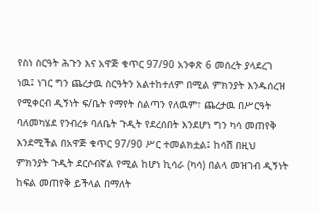የስነ ስርዓት ሕጉን እና አዋጅ ቁጥር 97/90 አንቀጽ 6 መሰረት ያላደረገ ነዉ፤ ነገር ግን ጨረታዉ ስርዓትን አልተከተለም በሚል ምክንያት እንዱሰረዝ የሚቀርብ ዲኝነት ፍ/ቤት የማየት ስልጣን የለዉም፣ ጨረታዉ በሥርዓት ባለመካሄደ የንብረቱ ባለቤት ጉዲት የደረሰበት እንደሆነ ግን ካሳ መጠየቅ እንደሚችል በአዋጅ ቁጥር 97/90 ሥር ተመልክቷል፤ ከሳሽ በዚህ ምክንያት ጉዲት ደርሶብኛል የሚል ከሆነ ኪሳራ (ካሳ) በልላ መዝገብ ዲኝነት ከፍል መጠየቅ ይችላል በማለት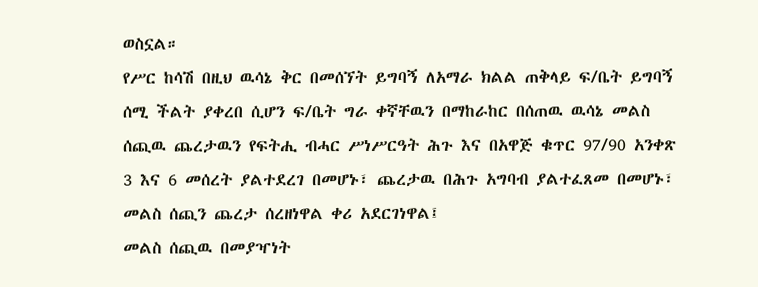ወስኗል።
የሥር ከሳሽ በዚህ ዉሳኔ ቅር በመሰኘት ይግባኝ ለአማራ ክልል ጠቅላይ ፍ/ቤት ይግባኝ ሰሚ ችልት ያቀረበ ሲሆን ፍ/ቤት ግራ ቀኛቸዉን በማከራከር በሰጠዉ ዉሳኔ መልስ ሰጪዉ ጨረታዉን የፍትሒ ብሓር ሥነሥርዓት ሕጉ እና በአዋጅ ቁጥር 97/90 አንቀጽ 3 እና 6 መሰረት ያልተደረገ በመሆኑ፣ ጨረታዉ በሕጉ አግባብ ያልተፈጸመ በመሆኑ፣ መልስ ሰጪን ጨረታ ሰረዘነዋል ቀሪ አደርገነዋል፤
መልስ ሰጪዉ በመያዣነት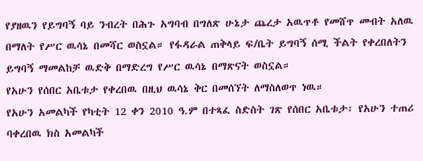የያዘዉን የይግባኝ ባይ ንብረት በሕጉ አግባብ በግለጽ ሁኔታ ጨረታ አዉጥቶ የመሸጥ መብት አለዉ በማለት የሥር ዉሳኔ በመሻር ወስኗል። የፋዳራል ጠቅላይ ፍ/ቤት ይግባኝ ሰሚ ችልት የቀረበለትን ይግባኝ ማመልከቻ ዉድቅ በማድረግ የሥር ዉሳኔ በማጽናት ወስኗል።
የአሁን የሰበር አቤቱታ የቀረበዉ በዚህ ዉሳኔ ቅር በመሰኘት ለማስለወጥ ነዉ።
የአሁን አመልካች የካቲት 12 ቀን 2010 ዓ.ም በተጻፈ ስድስት ገጽ የሰበር አቤቱታ፡ የአሁን ተጠሪ ባቀረበዉ ክስ አመልካች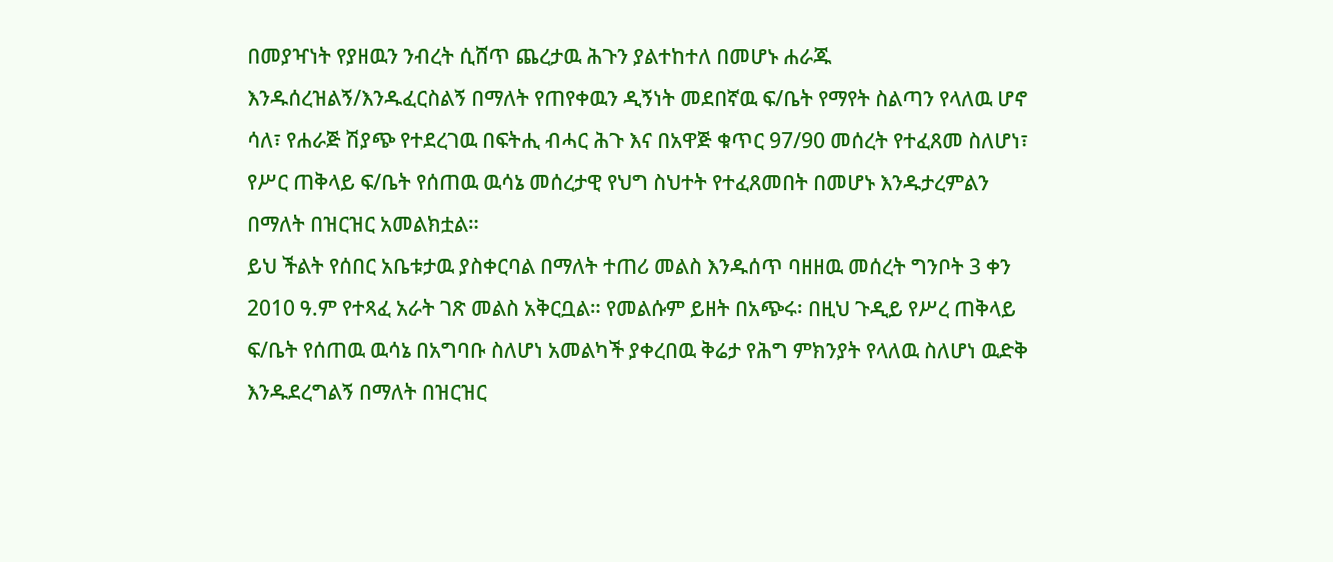በመያዣነት የያዘዉን ንብረት ሲሸጥ ጨረታዉ ሕጉን ያልተከተለ በመሆኑ ሐራጁ እንዱሰረዝልኝ/እንዱፈርስልኝ በማለት የጠየቀዉን ዲኝነት መደበኛዉ ፍ/ቤት የማየት ስልጣን የላለዉ ሆኖ ሳለ፣ የሐራጅ ሽያጭ የተደረገዉ በፍትሒ ብሓር ሕጉ እና በአዋጅ ቁጥር 97/90 መሰረት የተፈጸመ ስለሆነ፣ የሥር ጠቅላይ ፍ/ቤት የሰጠዉ ዉሳኔ መሰረታዊ የህግ ስህተት የተፈጸመበት በመሆኑ እንዱታረምልን በማለት በዝርዝር አመልክቷል።
ይህ ችልት የሰበር አቤቱታዉ ያስቀርባል በማለት ተጠሪ መልስ እንዱሰጥ ባዘዘዉ መሰረት ግንቦት 3 ቀን 2010 ዓ.ም የተጻፈ አራት ገጽ መልስ አቅርቧል። የመልሱም ይዘት በአጭሩ፡ በዚህ ጉዲይ የሥረ ጠቅላይ ፍ/ቤት የሰጠዉ ዉሳኔ በአግባቡ ስለሆነ አመልካች ያቀረበዉ ቅሬታ የሕግ ምክንያት የላለዉ ስለሆነ ዉድቅ እንዱደረግልኝ በማለት በዝርዝር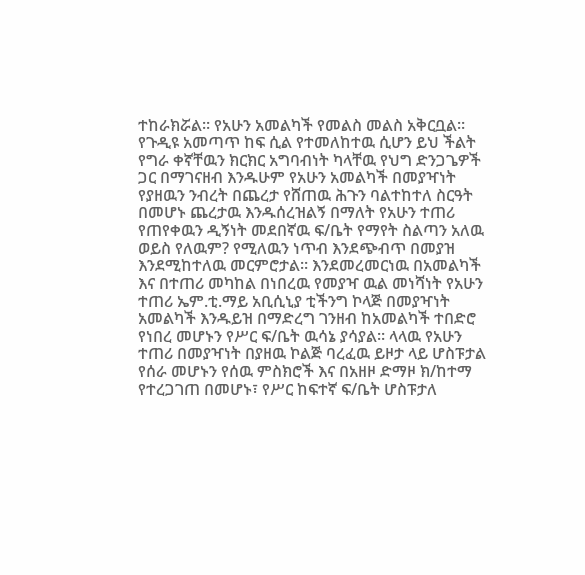ተከራክሯል። የአሁን አመልካች የመልስ መልስ አቅርቧል።
የጉዲዩ አመጣጥ ከፍ ሲል የተመለከተዉ ሲሆን ይህ ችልት የግራ ቀኛቸዉን ክርክር አግባብነት ካላቸዉ የህግ ድንጋጌዎች ጋር በማገናዘብ እንዱሁም የአሁን አመልካች በመያዣነት የያዘዉን ንብረት በጨረታ የሸጠዉ ሕጉን ባልተከተለ ስርዓት በመሆኑ ጨረታዉ እንዱሰረዝልኝ በማለት የአሁን ተጠሪ የጠየቀዉን ዲኝነት መደበኛዉ ፍ/ቤት የማየት ስልጣን አለዉ ወይስ የለዉም? የሚለዉን ነጥብ እንደጭብጥ በመያዝ እንደሚከተለዉ መርምሮታል። እንደመረመርነዉ በአመልካች እና በተጠሪ መካከል በነበረዉ የመያዣ ዉል መነሻነት የአሁን ተጠሪ ኤም.ቲ.ማይ አቢሲኒያ ቲችንግ ኮላጅ በመያዣነት አመልካች እንዱይዝ በማድረግ ገንዘብ ከአመልካች ተበድሮ የነበረ መሆኑን የሥር ፍ/ቤት ዉሳኔ ያሳያል። ላላዉ የአሁን ተጠሪ በመያዣነት በያዘዉ ኮልጅ ባረፈዉ ይዞታ ላይ ሆስፑታል የሰራ መሆኑን የሰዉ ምስክሮች እና በአዘዞ ድማዞ ክ/ከተማ የተረጋገጠ በመሆኑ፣ የሥር ከፍተኛ ፍ/ቤት ሆስፑታለ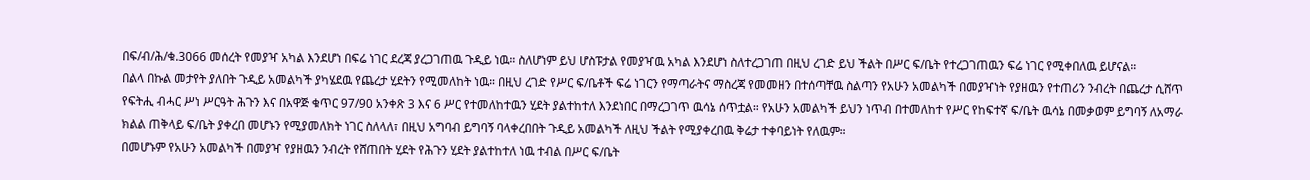በፍ/ብ/ሕ/ቁ.3066 መሰረት የመያዣ አካል እንደሆነ በፍሬ ነገር ደረጃ ያረጋገጠዉ ጉዲይ ነዉ። ስለሆነም ይህ ሆስፑታል የመያዣዉ አካል እንደሆነ ስለተረጋገጠ በዚህ ረገድ ይህ ችልት በሥር ፍ/ቤት የተረጋገጠዉን ፍሬ ነገር የሚቀበለዉ ይሆናል።
በልላ በኩል መታየት ያለበት ጉዲይ አመልካች ያካሄደዉ የጨረታ ሂደትን የሚመለከት ነዉ። በዚህ ረገድ የሥር ፍ/ቤቶች ፍሬ ነገርን የማጣራትና ማስረጃ የመመዘን በተሰጣቸዉ ስልጣን የአሁን አመልካች በመያዣነት የያዘዉን የተጠሪን ንብረት በጨረታ ሲሸጥ የፍትሒ ብሓር ሥነ ሥርዓት ሕጉን እና በአዋጅ ቁጥር 97/90 አንቀጽ 3 እና 6 ሥር የተመለከተዉን ሂደት ያልተከተለ እንደነበር በማረጋገጥ ዉሳኔ ሰጥቷል። የአሁን አመልካች ይህን ነጥብ በተመለከተ የሥር የከፍተኛ ፍ/ቤት ዉሳኔ በመቃወም ይግባኝ ለአማራ ክልል ጠቅላይ ፍ/ቤት ያቀረበ መሆኑን የሚያመለክት ነገር ስለላለ፣ በዚህ አግባብ ይግባኝ ባላቀረበበት ጉዲይ አመልካች ለዚህ ችልት የሚያቀረበዉ ቅሬታ ተቀባይነት የለዉም።
በመሆኑም የአሁን አመልካች በመያዣ የያዘዉን ንብረት የሸጠበት ሂደት የሕጉን ሂደት ያልተከተለ ነዉ ተብል በሥር ፍ/ቤት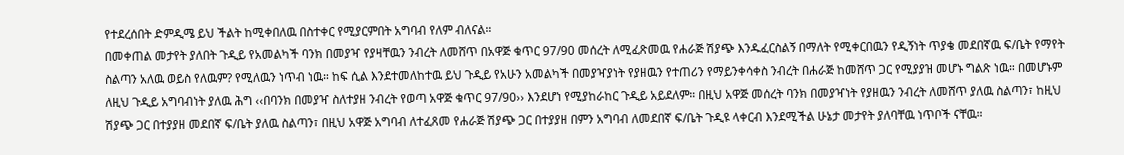የተደረሰበት ድምዲሜ ይህ ችልት ከሚቀበለዉ በስተቀር የሚያርምበት አግባብ የለም ብለናል።
በመቀጠል መታየት ያለበት ጉዲይ የአመልካች ባንክ በመያዣ የያዛቸዉን ንብረት ለመሸጥ በአዋጅ ቁጥር 97/90 መሰረት ለሚፈጽመዉ የሐራጅ ሽያጭ እንዱፈርስልኝ በማለት የሚቀርበዉን የዲኝነት ጥያቄ መደበኛዉ ፍ/ቤት የማየት ስልጣን አለዉ ወይስ የለዉም? የሚለዉን ነጥብ ነዉ። ከፍ ሲል እንደተመለከተዉ ይህ ጉዲይ የአሁን አመልካች በመያዣያነት የያዘዉን የተጠሪን የማይንቀሳቀስ ንብረት በሐራጅ ከመሸጥ ጋር የሚያያዝ መሆኑ ግልጽ ነዉ። በመሆኑም ለዚህ ጉዲይ አግባብነት ያለዉ ሕግ ‹‹በባንክ በመያዣ ስለተያዘ ንብረት የወጣ አዋጅ ቁጥር 97/90›› እንደሆነ የሚያከራከር ጉዲይ አይደለም። በዚህ አዋጅ መሰረት ባንክ በመያዣነት የያዘዉን ንብረት ለመሸጥ ያለዉ ስልጣን፣ ከዚህ ሽያጭ ጋር በተያያዘ መደበኛ ፍ/ቤት ያለዉ ስልጣን፣ በዚህ አዋጅ አግባብ ለተፈጸመ የሐራጅ ሽያጭ ጋር በተያያዘ በምን አግባብ ለመደበኛ ፍ/ቤት ጉዲዩ ላቀርብ እንደሚችል ሁኔታ መታየት ያለባቸዉ ነጥቦች ናቸዉ።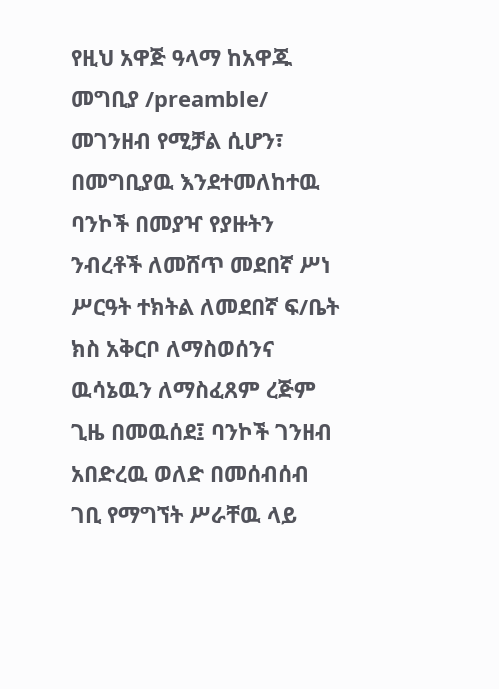የዚህ አዋጅ ዓላማ ከአዋጁ መግቢያ /preamble/ መገንዘብ የሚቻል ሲሆን፣ በመግቢያዉ እንደተመለከተዉ ባንኮች በመያዣ የያዙትን ንብረቶች ለመሸጥ መደበኛ ሥነ ሥርዓት ተክትል ለመደበኛ ፍ/ቤት ክስ አቅርቦ ለማስወሰንና ዉሳኔዉን ለማስፈጸም ረጅም ጊዜ በመዉሰደ፤ ባንኮች ገንዘብ አበድረዉ ወለድ በመሰብሰብ ገቢ የማግኘት ሥራቸዉ ላይ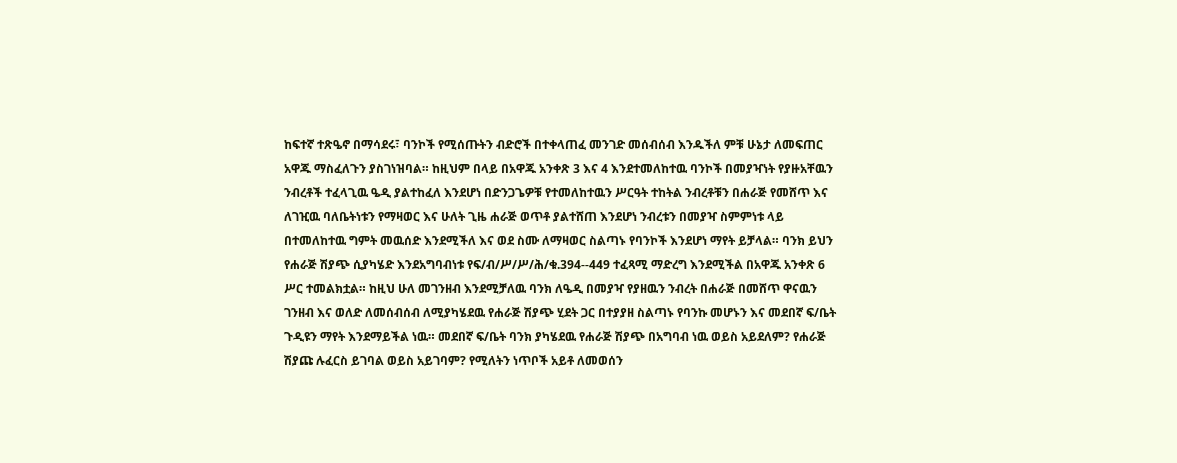ከፍተኛ ተጽዔኖ በማሳደሩ፣ ባንኮች የሚሰጡትን ብድሮች በተቀላጠፈ መንገድ መሰብሰብ እንዱችለ ምቹ ሁኔታ ለመፍጠር አዋጁ ማስፈለጉን ያስገነዝባል። ከዚህም በላይ በአዋጁ አንቀጽ 3 እና 4 እንደተመለከተዉ ባንኮች በመያዣነት የያዙአቸዉን ንብረቶች ተፈላጊዉ ዔዲ ያልተከፈለ እንደሆነ በድንጋጌዎቹ የተመለከተዉን ሥርዓት ተከትል ንብረቶቹን በሐራጅ የመሸጥ እና ለገዢዉ ባለቤትነቱን የማዛወር እና ሁለት ጊዜ ሐራጅ ወጥቶ ያልተሸጠ እንደሆነ ንብረቱን በመያዣ ስምምነቱ ላይ በተመለከተዉ ግምት መዉሰድ እንደሚችለ እና ወደ ስሙ ለማዛወር ስልጣኑ የባንኮች እንደሆነ ማየት ይቻላል። ባንክ ይህን የሐራጅ ሽያጭ ሲያካሄድ እንደአግባብነቱ የፍ/ብ/ሥ/ሥ/ሕ/ቁ.394--449 ተፈጻሚ ማድረግ እንደሚችል በአዋጁ አንቀጽ 6 ሥር ተመልክቷል። ከዚህ ሁለ መገንዘብ እንደሚቻለዉ ባንክ ለዔዲ በመያዣ የያዘዉን ንብረት በሐራጅ በመሸጥ ዋናዉን ገንዘብ እና ወለድ ለመሰብሰብ ለሚያካሄደዉ የሐራጅ ሽያጭ ሂደት ጋር በተያያዘ ስልጣኑ የባንኩ መሆኑን እና መደበኛ ፍ/ቤት ጉዲዩን ማየት እንደማይችል ነዉ። መደበኛ ፍ/ቤት ባንክ ያካሄደዉ የሐራጅ ሽያጭ በአግባብ ነዉ ወይስ አይደለም? የሐራጅ ሽያጩ ሉፈርስ ይገባል ወይስ አይገባም? የሚለትን ነጥቦች አይቶ ለመወሰን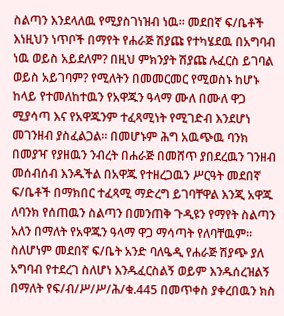ስልጣን እንደላለዉ የሚያስገነዝብ ነዉ። መደበኛ ፍ/ቤቶች እነዚህን ነጥቦች በማየት የሐራጅ ሽያጩ የተካሄደዉ በአግባብ ነዉ ወይስ አይደለም? በዚህ ምክንያት ሽያጩ ሉፈርስ ይገባል ወይስ አይገባም? የሚለትን በመመርመር የሚወስኑ ከሆኑ ከላይ የተመለከተዉን የአዋጁን ዓላማ ሙለ በሙለ ዋጋ ሚያሳጣ እና የአዋጁንም ተፈጻሚነት የሚገድብ እንደሆነ መገንዘብ ያስፈልጋል። በመሆኑም ሕግ አዉጭዉ ባንክ በመያዣ የያዘዉን ንብረት በሐራጅ በመሸጥ ያበደረዉን ገንዘብ መሰብሰብ እንዱችል በአዋጁ የተዘረጋዉን ሥርዓት መደበኛ ፍ/ቤቶች በማክበር ተፈጻሚ ማድረግ ይገባቸዋል እንጂ አዋጁ ለባንክ የሰጠዉን ስልጣን በመንጠቅ ጉዲዩን የማየት ስልጣን አለን በማለት የአዋጁን ዓላማ ዋጋ ማሳጣት የለባቸዉም። ስለሆነም መደበኛ ፍ/ቤት አንድ ባለዔዲ የሐራጅ ሽያጭ ያለ አግባብ የተደረገ ስለሆነ እንዱፈርስልኝ ወይም እንዱሰረዝልኝ በማለት የፍ/ብ/ሥ/ሥ/ሕ/ቁ.445 በመጥቀስ ያቀረበዉን ክስ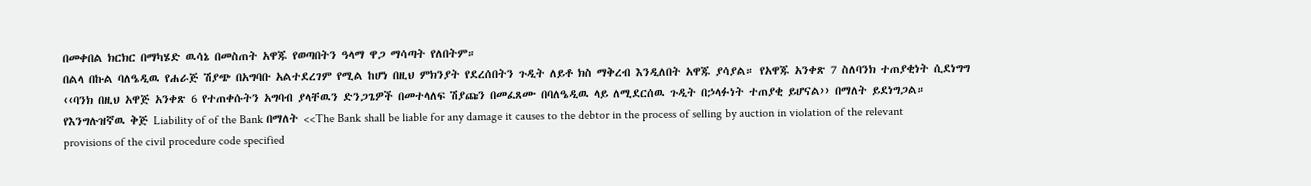በመቀበል ክርክር በማካሄድ ዉሳኔ በመስጠት አዋጁ የወጣበትን ዓላማ ዋጋ ማሳጣት የለበትም።
በልላ በኩል ባለዔዲዉ የሐራጅ ሽያጭ በአግባቡ አልተደረገም የሚል ከሆነ በዚህ ምክንያት የደረሰበትን ጉዲት ለይቶ ክስ ማቅረብ እንዲለበት አዋጁ ያሳያል። የአዋጁ አንቀጽ 7 ስለባንክ ተጠያቂነት ሲደነግግ ‹‹ባንክ በዚህ አዋጅ አንቀጽ 6 የተጠቀሱትን አግባብ ያላቸዉን ድንጋጌዎች በመተላለፍ ሽያጩን በመፈጸሙ በባለዔዲዉ ላይ ለሚደርሰዉ ጉዲት በኃላፉነት ተጠያቂ ይሆናል›› በማለት ይደነግጋል።
የእንግሉዝኛዉ ቅጅ Liability of of the Bank በማለት <<The Bank shall be liable for any damage it causes to the debtor in the process of selling by auction in violation of the relevant provisions of the civil procedure code specified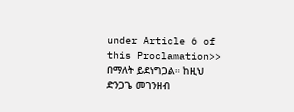under Article 6 of this Proclamation>> በማለት ይደነግጋል። ከዚህ ድንጋጌ መገንዘብ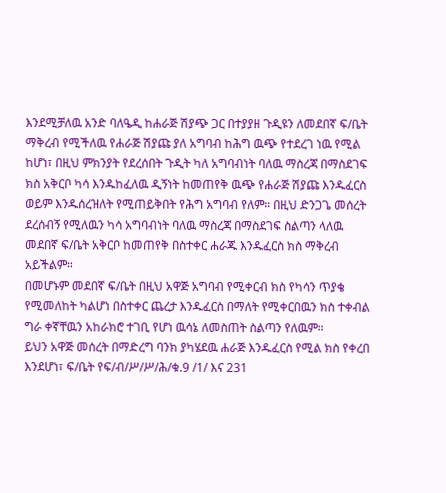እንደሚቻለዉ አንድ ባለዔዲ ከሐራጅ ሽያጭ ጋር በተያያዘ ጉዲዩን ለመደበኛ ፍ/ቤት ማቅረብ የሚችለዉ የሐራጅ ሽያጩ ያለ አግባብ ከሕግ ዉጭ የተደረገ ነዉ የሚል ከሆነ፣ በዚህ ምክንያት የደረሰበት ጉዲት ካለ አግባብነት ባለዉ ማስረጃ በማስደገፍ ክስ አቅርቦ ካሳ እንዱከፈለዉ ዲኝነት ከመጠየቅ ዉጭ የሐራጅ ሽያጩ እንዱፈርስ ወይም እንዱሰረዝለት የሚጠይቅበት የሕግ አግባብ የለም። በዚህ ድንጋጌ መሰረት ደረሰብኝ የሚለዉን ካሳ አግባብነት ባለዉ ማስረጃ በማስደገፍ ስልጣን ላለዉ መደበኛ ፍ/ቤት አቅርቦ ከመጠየቅ በስተቀር ሐራጁ እንዱፈርስ ክስ ማቅረብ አይችልም።
በመሆኑም መደበኛ ፍ/ቤት በዚህ አዋጅ አግባብ የሚቀርብ ክስ የካሳን ጥያቄ የሚመለከት ካልሆነ በስተቀር ጨረታ እንዱፈርስ በማለት የሚቀርበዉን ክስ ተቀብል ግራ ቀኛቸዉን አከራክሮ ተገቢ የሆነ ዉሳኔ ለመስጠት ስልጣን የለዉም።
ይህን አዋጅ መሰረት በማድረግ ባንክ ያካሄደዉ ሐራጅ እንዱፈርስ የሚል ክስ የቀረበ እንደሆነ፣ ፍ/ቤት የፍ/ብ/ሥ/ሥ/ሕ/ቁ.9 /1/ እና 231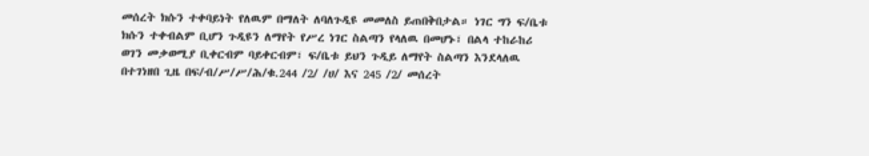መሰረት ክሱን ተቀባይነት የለዉም በማለት ለባለጉዲዩ መመለስ ይጠበቅበታል። ነገር ግን ፍ/ቤቱ ክሱን ተቀብልም ቢሆን ጉዲዩን ለማየት የሥረ ነገር ስልጣን የላለዉ በመሆኑ፣ በልላ ተከራከሪ ወገን መቃወሚያ ቢቀርብም ባይቀርብም፣ ፍ/ቤቱ ይህን ጉዲይ ለማየት ስልጣን እንደላለዉ በተገነዘበ ጊዜ በፍ/ብ/ሥ/ሥ/ሕ/ቁ.244 /2/ /ሀ/ እና 245 /2/ መሰረት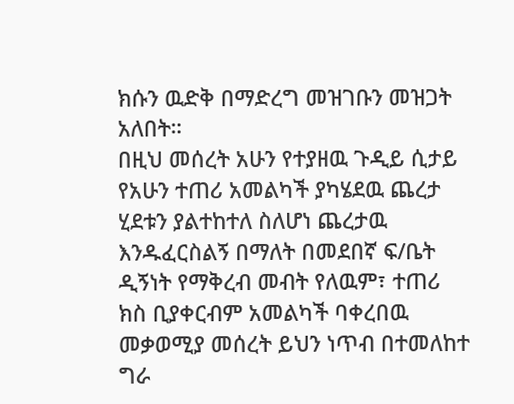ክሱን ዉድቅ በማድረግ መዝገቡን መዝጋት አለበት።
በዚህ መሰረት አሁን የተያዘዉ ጉዲይ ሲታይ የአሁን ተጠሪ አመልካች ያካሄደዉ ጨረታ ሂደቱን ያልተከተለ ስለሆነ ጨረታዉ እንዱፈርስልኝ በማለት በመደበኛ ፍ/ቤት ዲኝነት የማቅረብ መብት የለዉም፣ ተጠሪ ክስ ቢያቀርብም አመልካች ባቀረበዉ መቃወሚያ መሰረት ይህን ነጥብ በተመለከተ ግራ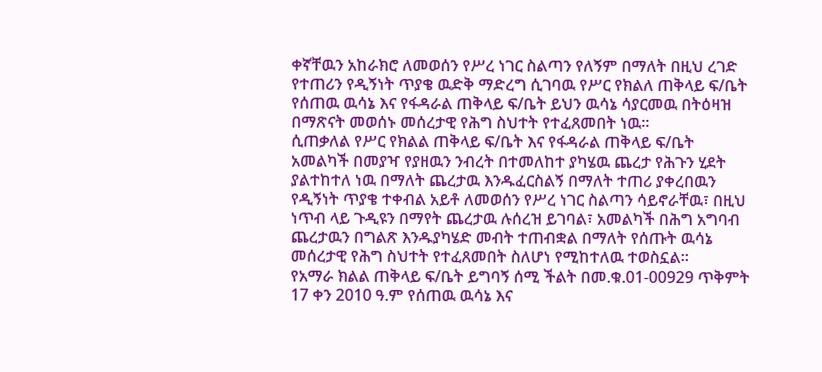ቀኛቸዉን አከራክሮ ለመወሰን የሥረ ነገር ስልጣን የለኝም በማለት በዚህ ረገድ የተጠሪን የዲኝነት ጥያቄ ዉድቅ ማድረግ ሲገባዉ የሥር የክልለ ጠቅላይ ፍ/ቤት የሰጠዉ ዉሳኔ እና የፋዳራል ጠቅላይ ፍ/ቤት ይህን ዉሳኔ ሳያርመዉ በትዕዛዝ በማጽናት መወሰኑ መሰረታዊ የሕግ ስህተት የተፈጸመበት ነዉ።
ሲጠቃለል የሥር የክልል ጠቅላይ ፍ/ቤት እና የፋዳራል ጠቅላይ ፍ/ቤት አመልካች በመያዣ የያዘዉን ንብረት በተመለከተ ያካሄዉ ጨረታ የሕጉን ሂደት ያልተከተለ ነዉ በማለት ጨረታዉ እንዱፈርስልኝ በማለት ተጠሪ ያቀረበዉን የዲኝነት ጥያቄ ተቀብል አይቶ ለመወሰን የሥረ ነገር ስልጣን ሳይኖራቸዉ፣ በዚህ ነጥብ ላይ ጉዲዩን በማየት ጨረታዉ ሉሰረዝ ይገባል፣ አመልካች በሕግ አግባብ ጨረታዉን በግልጽ እንዱያካሄድ መብት ተጠብቋል በማለት የሰጡት ዉሳኔ መሰረታዊ የሕግ ስህተት የተፈጸመበት ስለሆነ የሚከተለዉ ተወስኗል።
የአማራ ክልል ጠቅላይ ፍ/ቤት ይግባኝ ሰሚ ችልት በመ.ቁ.01-00929 ጥቅምት 17 ቀን 2010 ዓ.ም የሰጠዉ ዉሳኔ እና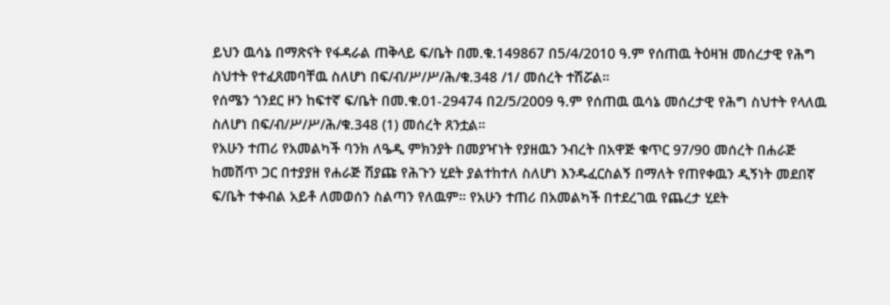ይህን ዉሳኔ በማጽናት የፋዳራል ጠቅላይ ፍ/ቤት በመ.ቁ.149867 በ5/4/2010 ዓ.ም የሰጠዉ ትዕዛዝ መሰረታዊ የሕግ ስህተት የተፈጸመባቸዉ ስለሆነ በፍ/ብ/ሥ/ሥ/ሕ/ቁ.348 /1/ መሰረት ተሽሯል።
የሰሜን ጎንደር ዞን ከፍተኛ ፍ/ቤት በመ.ቁ.01-29474 በ2/5/2009 ዓ.ም የሰጠዉ ዉሳኔ መሰረታዊ የሕግ ስህተት የላለዉ ስለሆነ በፍ/ብ/ሥ/ሥ/ሕ/ቁ.348 (1) መሰረት ጸንቷል።
የአሁን ተጠሪ የአመልካች ባንክ ለዔዲ ምክንያት በመያዣነት የያዘዉን ንብረት በአዋጅ ቁጥር 97/90 መሰረት በሐራጅ ከመሸጥ ጋር በተያያዘ የሐራጅ ሽያጩ የሕጉን ሂደት ያልተከተለ ስለሆነ እንዱፈርስልኝ በማለት የጠየቀዉን ዲኝነት መደበኛ ፍ/ቤት ተቀብል አይቶ ለመወሰን ስልጣን የለዉም። የአሁን ተጠሪ በአመልካች በተደረገዉ የጨረታ ሂደት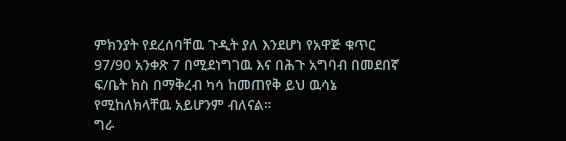ምክንያት የደረሰባቸዉ ጉዲት ያለ እንደሆነ የአዋጅ ቁጥር 97/90 አንቀጽ 7 በሚደነግገዉ እና በሕጉ አግባብ በመደበኛ ፍ/ቤት ክስ በማቅረብ ካሳ ከመጠየቅ ይህ ዉሳኔ የሚከለክላቸዉ አይሆንም ብለናል።
ግራ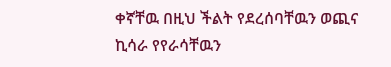ቀኛቸዉ በዚህ ችልት የደረሰባቸዉን ወጪና ኪሳራ የየራሳቸዉን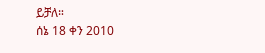ይቻለ።
ሰኔ 18 ቀን 2010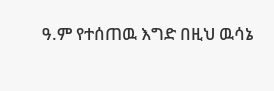ዓ.ም የተሰጠዉ እግድ በዚህ ዉሳኔ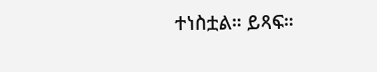ተነስቷል። ይጻፍ።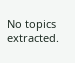No topics extracted.